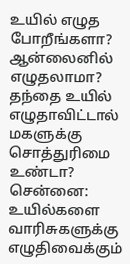உயில் எழுத போறீங்களா? ஆன்லைனில் எழுதலாமா? தந்தை உயில் எழுதாவிட்டால் மகளுக்கு சொத்துரிமை உண்டா?
சென்னை: உயில்களை வாரிசுகளுக்கு எழுதிவைக்கும்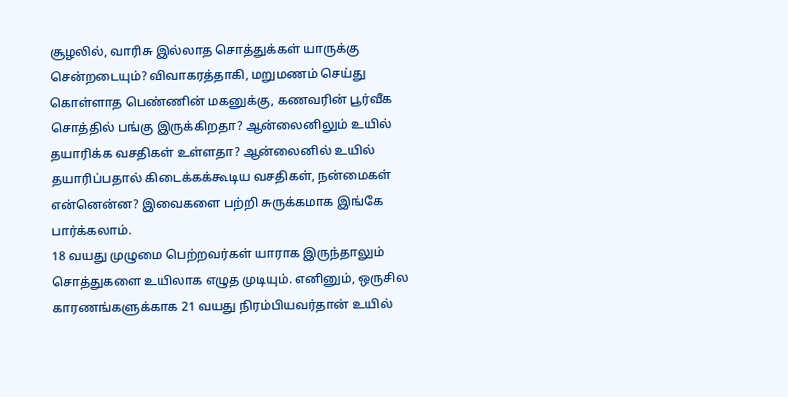சூழலில், வாரிசு இல்லாத சொத்துக்கள் யாருக்கு சென்றடையும்? விவாகரத்தாகி, மறுமணம் செய்து கொள்ளாத பெண்ணின் மகனுக்கு, கணவரின் பூர்வீக சொத்தில் பங்கு இருக்கிறதா? ஆன்லைனிலும் உயில் தயாரிக்க வசதிகள் உள்ளதா? ஆன்லைனில் உயில் தயாரிப்பதால் கிடைக்கக்கூடிய வசதிகள், நன்மைகள் என்னென்ன? இவைகளை பற்றி சுருக்கமாக இங்கே பார்க்கலாம்.
18 வயது முழுமை பெற்றவர்கள் யாராக இருந்தாலும் சொத்துகளை உயிலாக எழுத முடியும். எனினும், ஒருசில காரணங்களுக்காக 21 வயது நிரம்பியவர்தான் உயில்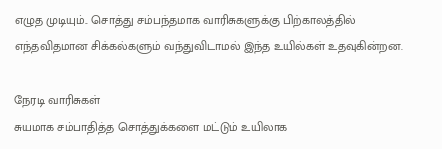எழுத முடியும்.. சொத்து சம்பந்தமாக வாரிசுகளுக்கு பிற்காலத்தில் எந்தவிதமான சிக்கல்களும் வந்துவிடாமல் இந்த உயில்கள் உதவுகின்றன.

நேரடி வாரிசுகள்
சுயமாக சம்பாதித்த சொத்துக்களை மட்டும் உயிலாக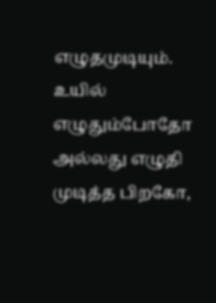எழுதமுடியும். உயில் எழுதும்போதோ அல்லது எழுதி முடித்த பிறகோ,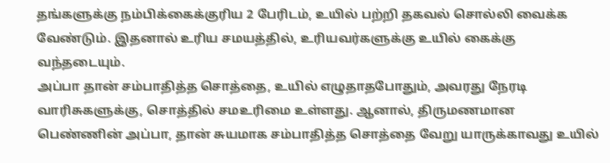தங்களுக்கு நம்பிக்கைக்குரிய 2 பேரிடம், உயில் பற்றி தகவல் சொல்லி வைக்க வேண்டும். இதனால் உரிய சமயத்தில், உரியவர்களுக்கு உயில் கைக்கு வந்தடையும்.
அப்பா தான் சம்பாதித்த சொத்தை, உயில் எழுதாதபோதும், அவரது நேரடி வாரிசுகளுக்கு, சொத்தில் சமஉரிமை உள்ளது. ஆனால், திருமணமான பெண்ணின் அப்பா, தான் சுயமாக சம்பாதித்த சொத்தை வேறு யாருக்காவது உயில்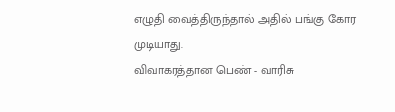எழுதி வைத்திருந்தால் அதில் பங்கு கோர முடியாது.
விவாகரத்தான பெண் - வாரிசு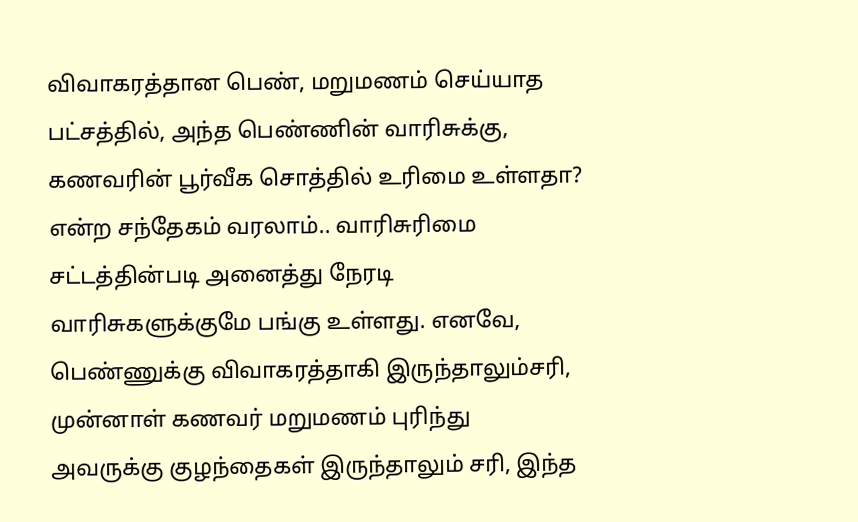விவாகரத்தான பெண், மறுமணம் செய்யாத பட்சத்தில், அந்த பெண்ணின் வாரிசுக்கு, கணவரின் பூர்வீக சொத்தில் உரிமை உள்ளதா? என்ற சந்தேகம் வரலாம்.. வாரிசுரிமை சட்டத்தின்படி அனைத்து நேரடி வாரிசுகளுக்குமே பங்கு உள்ளது. எனவே, பெண்ணுக்கு விவாகரத்தாகி இருந்தாலும்சரி, முன்னாள் கணவர் மறுமணம் புரிந்து அவருக்கு குழந்தைகள் இருந்தாலும் சரி, இந்த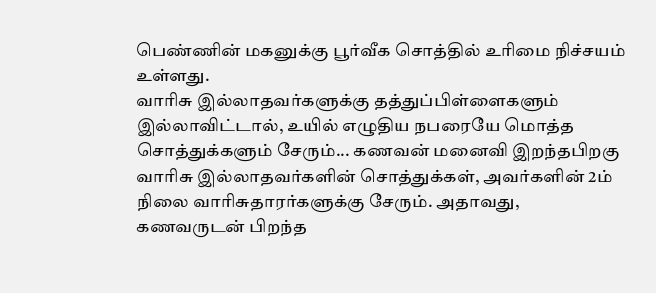பெண்ணின் மகனுக்கு பூர்வீக சொத்தில் உரிமை நிச்சயம் உள்ளது.
வாரிசு இல்லாதவர்களுக்கு தத்துப்பிள்ளைகளும் இல்லாவிட்டால், உயில் எழுதிய நபரையே மொத்த சொத்துக்களும் சேரும்... கணவன் மனைவி இறந்தபிறகு வாரிசு இல்லாதவர்களின் சொத்துக்கள், அவர்களின் 2ம் நிலை வாரிசுதாரர்களுக்கு சேரும். அதாவது, கணவருடன் பிறந்த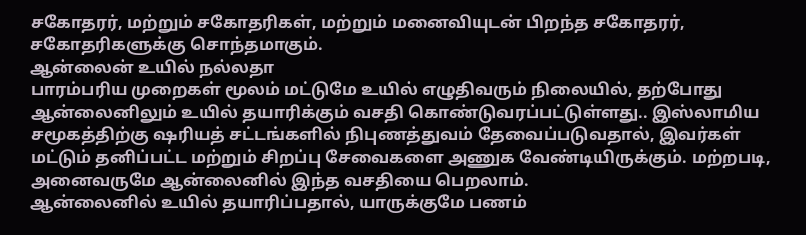சகோதரர், மற்றும் சகோதரிகள், மற்றும் மனைவியுடன் பிறந்த சகோதரர், சகோதரிகளுக்கு சொந்தமாகும்.
ஆன்லைன் உயில் நல்லதா
பாரம்பரிய முறைகள் மூலம் மட்டுமே உயில் எழுதிவரும் நிலையில், தற்போது ஆன்லைனிலும் உயில் தயாரிக்கும் வசதி கொண்டுவரப்பட்டுள்ளது.. இஸ்லாமிய சமூகத்திற்கு ஷரியத் சட்டங்களில் நிபுணத்துவம் தேவைப்படுவதால், இவர்கள் மட்டும் தனிப்பட்ட மற்றும் சிறப்பு சேவைகளை அணுக வேண்டியிருக்கும். மற்றபடி, அனைவருமே ஆன்லைனில் இந்த வசதியை பெறலாம்.
ஆன்லைனில் உயில் தயாரிப்பதால், யாருக்குமே பணம்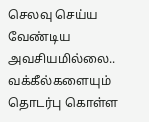செலவு செய்ய வேண்டிய அவசியமில்லை.. வக்கீல்களையும் தொடர்பு கொள்ள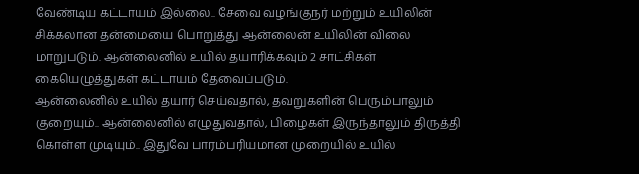வேண்டிய கட்டாயம் இல்லை.. சேவை வழங்குநர் மற்றும் உயிலின் சிக்கலான தன்மையை பொறுத்து ஆன்லைன் உயிலின் விலை மாறுபடும். ஆன்லைனில் உயில் தயாரிக்கவும் 2 சாட்சிகள் கையெழுத்துகள் கட்டாயம் தேவைப்படும்.
ஆன்லைனில் உயில் தயார் செய்வதால், தவறுகளின் பெரும்பாலும் குறையும்.. ஆன்லைனில் எழுதுவதால், பிழைகள் இருந்தாலும் திருத்தி கொள்ள முடியும்.. இதுவே பாரம்பரியமான முறையில் உயில்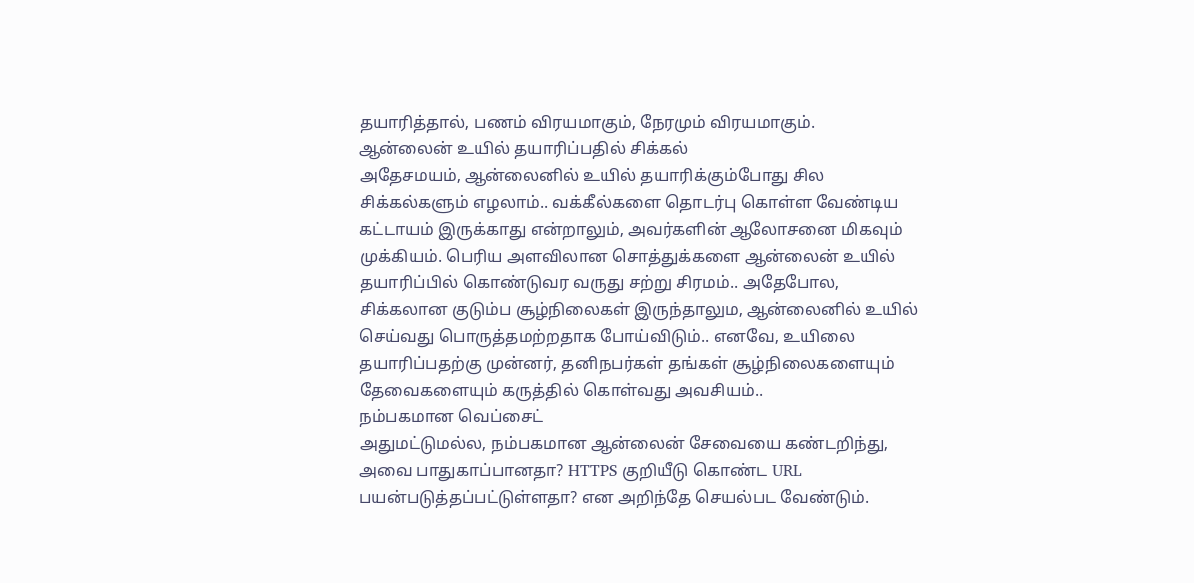தயாரித்தால், பணம் விரயமாகும், நேரமும் விரயமாகும்.
ஆன்லைன் உயில் தயாரிப்பதில் சிக்கல்
அதேசமயம், ஆன்லைனில் உயில் தயாரிக்கும்போது சில சிக்கல்களும் எழலாம்.. வக்கீல்களை தொடர்பு கொள்ள வேண்டிய கட்டாயம் இருக்காது என்றாலும், அவர்களின் ஆலோசனை மிகவும் முக்கியம். பெரிய அளவிலான சொத்துக்களை ஆன்லைன் உயில் தயாரிப்பில் கொண்டுவர வருது சற்று சிரமம்.. அதேபோல, சிக்கலான குடும்ப சூழ்நிலைகள் இருந்தாலும, ஆன்லைனில் உயில் செய்வது பொருத்தமற்றதாக போய்விடும்.. எனவே, உயிலை தயாரிப்பதற்கு முன்னர், தனிநபர்கள் தங்கள் சூழ்நிலைகளையும் தேவைகளையும் கருத்தில் கொள்வது அவசியம்..
நம்பகமான வெப்சைட்
அதுமட்டுமல்ல, நம்பகமான ஆன்லைன் சேவையை கண்டறிந்து, அவை பாதுகாப்பானதா? HTTPS குறியீடு கொண்ட URL பயன்படுத்தப்பட்டுள்ளதா? என அறிந்தே செயல்பட வேண்டும்.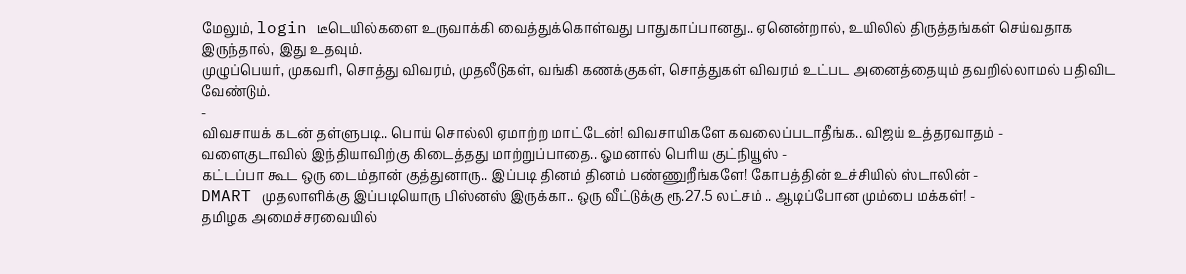மேலும், login டீடெயில்களை உருவாக்கி வைத்துக்கொள்வது பாதுகாப்பானது.. ஏனென்றால், உயிலில் திருத்தங்கள் செய்வதாக இருந்தால், இது உதவும்.
முழுப்பெயர், முகவரி, சொத்து விவரம், முதலீடுகள், வங்கி கணக்குகள், சொத்துகள் விவரம் உட்பட அனைத்தையும் தவறில்லாமல் பதிவிட வேண்டும்.
-
விவசாயக் கடன் தள்ளுபடி.. பொய் சொல்லி ஏமாற்ற மாட்டேன்! விவசாயிகளே கவலைப்படாதீங்க.. விஜய் உத்தரவாதம் -
வளைகுடாவில் இந்தியாவிற்கு கிடைத்தது மாற்றுப்பாதை.. ஓமனால் பெரிய குட்நியூஸ் -
கட்டப்பா கூட ஒரு டைம்தான் குத்துனாரு.. இப்படி தினம் தினம் பண்ணுறீங்களே! கோபத்தின் உச்சியில் ஸ்டாலின் -
DMART முதலாளிக்கு இப்படியொரு பிஸ்னஸ் இருக்கா.. ஒரு வீட்டுக்கு ரூ.27.5 லட்சம் .. ஆடிப்போன மும்பை மக்கள்! -
தமிழக அமைச்சரவையில்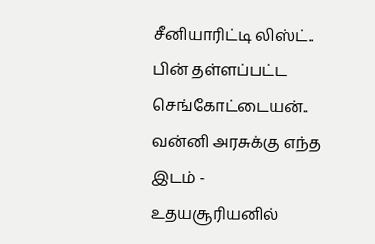சீனியாரிட்டி லிஸ்ட்.. பின் தள்ளப்பட்ட செங்கோட்டையன்.. வன்னி அரசுக்கு எந்த இடம் -
உதயசூரியனில்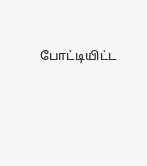போட்டியிட்ட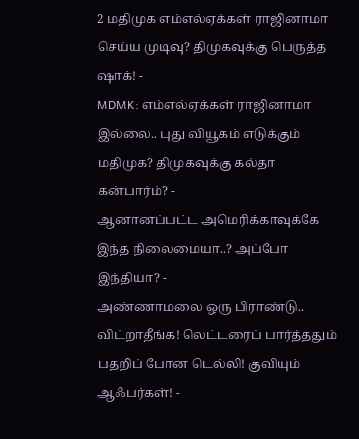2 மதிமுக எம்எல்ஏக்கள் ராஜினாமா செய்ய முடிவு? திமுகவுக்கு பெருத்த ஷாக்! -
MDMK: எம்எல்ஏக்கள் ராஜினாமா இல்லை.. புது வியூகம் எடுக்கும் மதிமுக? திமுகவுக்கு கல்தா கன்பார்ம்? -
ஆனானப்பட்ட அமெரிக்காவுக்கே இந்த நிலைமையா..? அப்போ இந்தியா? -
அண்ணாமலை ஒரு பிராண்டு.. விட்றாதீங்க! லெட்டரைப் பார்த்ததும் பதறிப் போன டெல்லி! குவியும் ஆஃபர்கள்! -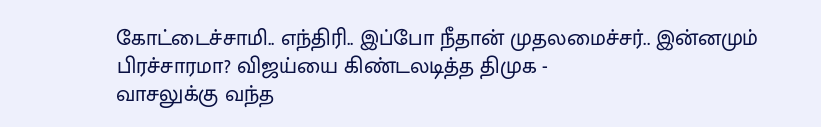கோட்டைச்சாமி.. எந்திரி.. இப்போ நீதான் முதலமைச்சர்.. இன்னமும் பிரச்சாரமா? விஜய்யை கிண்டலடித்த திமுக -
வாசலுக்கு வந்த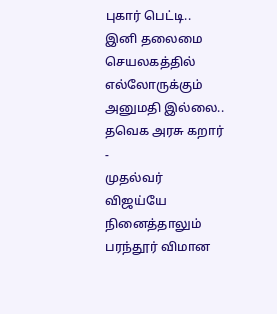புகார் பெட்டி.. இனி தலைமை செயலகத்தில் எல்லோருக்கும் அனுமதி இல்லை.. தவெக அரசு கறார் -
முதல்வர் விஜய்யே நினைத்தாலும் பரந்தூர் விமான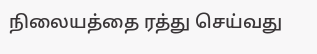நிலையத்தை ரத்து செய்வது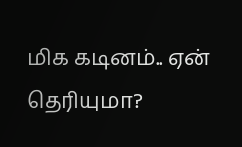மிக கடினம்.. ஏன் தெரியுமா?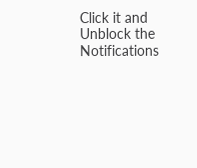Click it and Unblock the Notifications